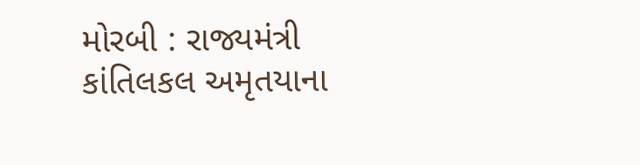મોરબી : રાજ્યમંત્રી કાંતિલકલ અમૃતયાના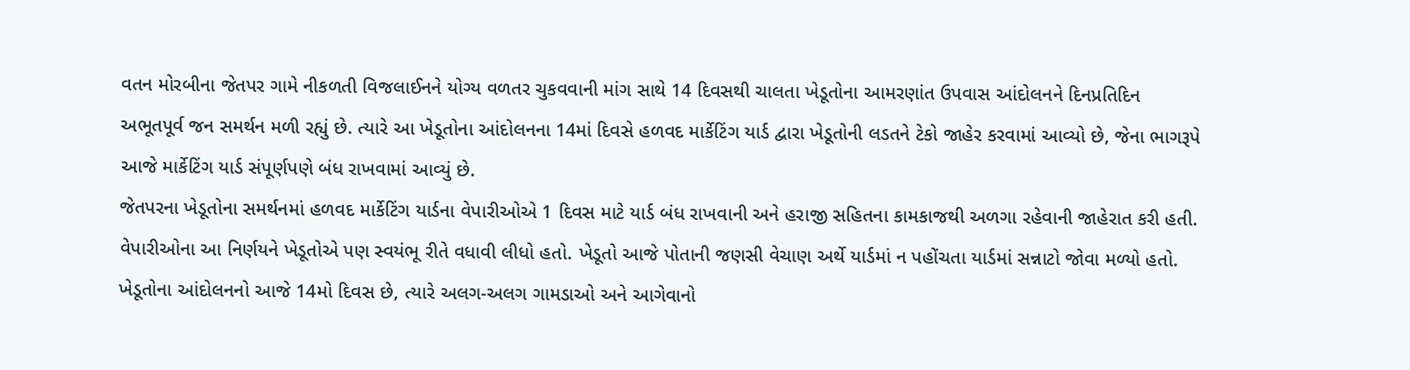વતન મોરબીના જેતપર ગામે નીકળતી વિજલાઈનને યોગ્ય વળતર ચુકવવાની માંગ સાથે 14 દિવસથી ચાલતા ખેડૂતોના આમરણાંત ઉપવાસ આંદોલનને દિનપ્રતિદિન અભૂતપૂર્વ જન સમર્થન મળી રહ્યું છે. ત્યારે આ ખેડૂતોના આંદોલનના 14માં દિવસે હળવદ માર્કેટિંગ યાર્ડ દ્વારા ખેડૂતોની લડતને ટેકો જાહેર કરવામાં આવ્યો છે, જેના ભાગરૂપે આજે માર્કેટિંગ યાર્ડ સંપૂર્ણપણે બંધ રાખવામાં આવ્યું છે.
જેતપરના ખેડૂતોના સમર્થનમાં હળવદ માર્કેટિંગ યાર્ડના વેપારીઓએ 1 દિવસ માટે યાર્ડ બંધ રાખવાની અને હરાજી સહિતના કામકાજથી અળગા રહેવાની જાહેરાત કરી હતી. વેપારીઓના આ નિર્ણયને ખેડૂતોએ પણ સ્વયંભૂ રીતે વધાવી લીધો હતો. ખેડૂતો આજે પોતાની જણસી વેચાણ અર્થે યાર્ડમાં ન પહોંચતા યાર્ડમાં સન્નાટો જોવા મળ્યો હતો.
ખેડૂતોના આંદોલનનો આજે 14મો દિવસ છે, ત્યારે અલગ-અલગ ગામડાઓ અને આગેવાનો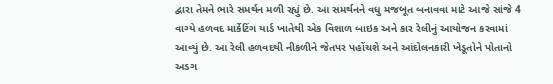દ્વારા તેમને ભારે સમર્થન મળી રહ્યું છે. આ સમર્થનને વધુ મજબૂત બનાવવા માટે આજે સાંજે 4 વાગ્યે હળવદ માર્કેટિંગ યાર્ડ ખાતેથી એક વિશાળ બાઇક અને કાર રેલીનું આયોજન કરવામાં આવ્યું છે. આ રેલી હળવદથી નીકળીને જેતપર પહોંચશે અને આંદોલનકારી ખેડૂતોને પોતાનો અડગ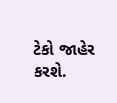ટેકો જાહેર કરશે.